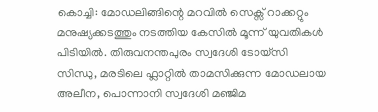കൊച്ചി: മോഡലിങ്ങിന്റെ മറവിൽ സെക്സ് റാക്കറ്റും മനുഷ്യക്കടത്തും നടത്തിയ കേസിൽ മൂന്ന് യുവതികൾ പിടിയിൽ. തിരുവനന്തപുരം സ്വദേശി ടോയ്സി സിന്ധു, മരടിലെ ഫ്ലാറ്റിൽ താമസിക്കുന്ന മോഡലായ അലീന, പൊന്നാനി സ്വദേശി മഞ്ജിമ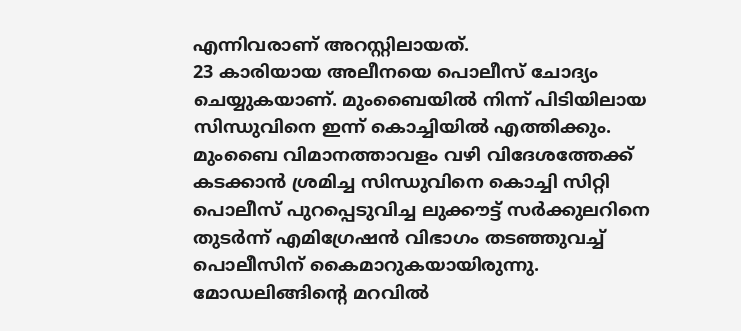എന്നിവരാണ് അറസ്റ്റിലായത്.
23 കാരിയായ അലീനയെ പൊലീസ് ചോദ്യം ചെയ്യുകയാണ്. മുംബൈയിൽ നിന്ന് പിടിയിലായ സിന്ധുവിനെ ഇന്ന് കൊച്ചിയിൽ എത്തിക്കും. മുംബൈ വിമാനത്താവളം വഴി വിദേശത്തേക്ക് കടക്കാൻ ശ്രമിച്ച സിന്ധുവിനെ കൊച്ചി സിറ്റി പൊലീസ് പുറപ്പെടുവിച്ച ലുക്കൗട്ട് സർക്കുലറിനെ തുടർന്ന് എമിഗ്രേഷൻ വിഭാഗം തടഞ്ഞുവച്ച് പൊലീസിന് കൈമാറുകയായിരുന്നു.
മോഡലിങ്ങിന്റെ മറവിൽ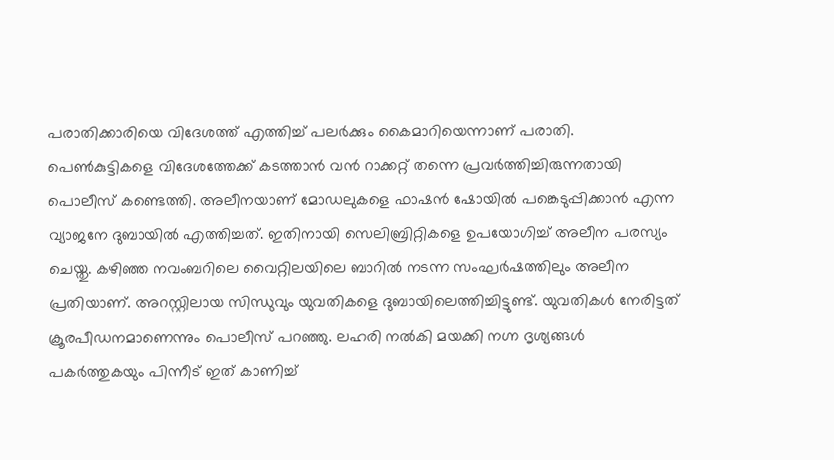പരാതിക്കാരിയെ വിദേശത്ത് എത്തിച്ച് പലർക്കും കൈമാറിയെന്നാണ് പരാതി. പെൺകുട്ടികളെ വിദേശത്തേക്ക് കടത്താൻ വൻ റാക്കറ്റ് തന്നെ പ്രവർത്തിച്ചിരുന്നതായി പൊലീസ് കണ്ടെത്തി. അലീനയാണ് മോഡലുകളെ ഫാഷൻ ഷോയിൽ പങ്കെടുപ്പിക്കാൻ എന്ന വ്യാജനേ ദുബായിൽ എത്തിച്ചത്. ഇതിനായി സെലിബ്രിറ്റികളെ ഉപയോഗിച്ച് അലീന പരസ്യം ചെയ്തു. കഴിഞ്ഞ നവംബറിലെ വൈറ്റിലയിലെ ബാറിൽ നടന്ന സംഘർഷത്തിലും അലീന പ്രതിയാണ്. അറസ്റ്റിലായ സിന്ധുവും യുവതികളെ ദുബായിലെത്തിച്ചിട്ടുണ്ട്. യുവതികൾ നേരിട്ടത് ക്രൂരപീഡനമാണെന്നും പൊലീസ് പറഞ്ഞു. ലഹരി നൽകി മയക്കി നഗ്ന ദൃശ്യങ്ങൾ പകർത്തുകയും പിന്നീട് ഇത് കാണിച്ച്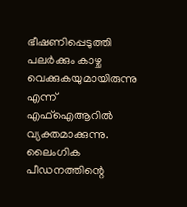ഭീഷണിപ്പെടുത്തി പലർക്കും കാഴ്ച വെക്കുകയുമായിരുന്നു എന്ന് എഫ്ഐആറിൽ വ്യക്തമാക്കുന്നു. ലൈംഗിക പീഡനത്തിന്റെ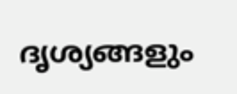ദൃശ്യങ്ങളും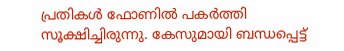പ്രതികൾ ഫോണിൽ പകർത്തി സൂക്ഷിച്ചിരുന്നു. കേസുമായി ബന്ധപ്പെട്ട്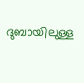ദുബായിലുള്ള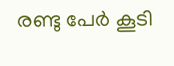രണ്ടു പേർ കൂടി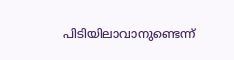പിടിയിലാവാനുണ്ടെന്ന്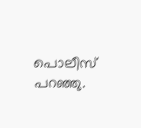പൊലീസ് പറഞ്ഞു.